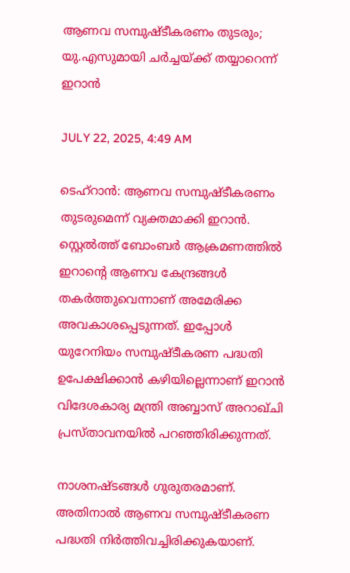ആണവ സമ്പുഷ്ടീകരണം തുടരും; യു.എസുമായി ചര്‍ച്ചയ്ക്ക് തയ്യാറെന്ന് ഇറാന്‍

JULY 22, 2025, 4:49 AM

ടെഹ്റാന്‍: ആണവ സമ്പുഷ്ടീകരണം തുടരുമെന്ന് വ്യക്തമാക്കി ഇറാന്‍. സ്റ്റെല്‍ത്ത് ബോംബര്‍ ആക്രമണത്തില്‍ ഇറാന്റെ ആണവ കേന്ദ്രങ്ങള്‍ തകര്‍ത്തുവെന്നാണ് അമേരിക്ക അവകാശപ്പെടുന്നത്. ഇപ്പോള്‍ യുറേനിയം സമ്പുഷ്ടീകരണ പദ്ധതി ഉപേക്ഷിക്കാന്‍ കഴിയില്ലെന്നാണ് ഇറാന്‍ വിദേശകാര്യ മന്ത്രി അബ്ബാസ് അറാഖ്ചി പ്രസ്താവനയില്‍ പറഞ്ഞിരിക്കുന്നത്.

നാശനഷ്ടങ്ങള്‍ ഗുരുതരമാണ്. അതിനാല്‍ ആണവ സമ്പുഷ്ടീകരണ പദ്ധതി നിര്‍ത്തിവച്ചിരിക്കുകയാണ്.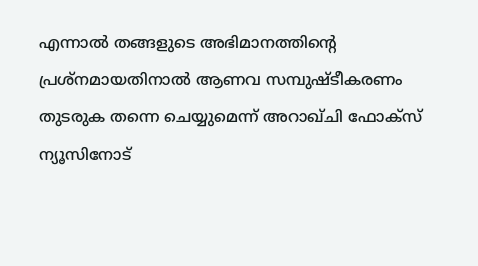എന്നാല്‍ തങ്ങളുടെ അഭിമാനത്തിന്റെ പ്രശ്നമായതിനാല്‍ ആണവ സമ്പുഷ്ടീകരണം തുടരുക തന്നെ ചെയ്യുമെന്ന് അറാഖ്ചി ഫോക്സ് ന്യൂസിനോട്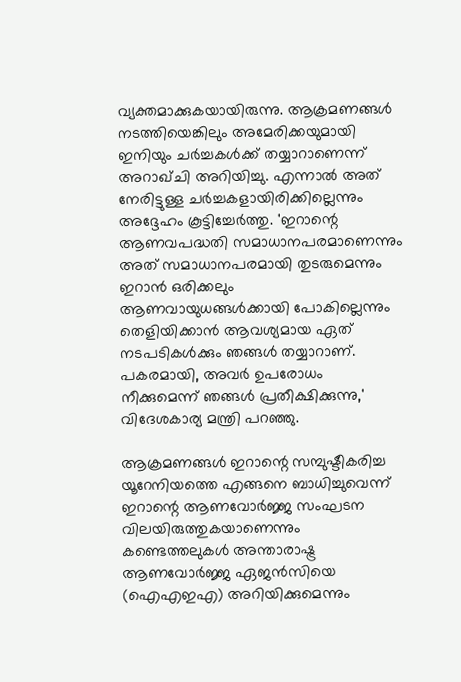വ്യക്തമാക്കുകയായിരുന്നു. ആക്രമണങ്ങള്‍ നടത്തിയെങ്കിലും അമേരിക്കയുമായി ഇനിയും ചര്‍ച്ചകള്‍ക്ക് തയ്യാറാണെന്ന് അറാഖ്ചി അറിയിച്ചു. എന്നാല്‍ അത് നേരിട്ടുള്ള ചര്‍ച്ചകളായിരിക്കില്ലെന്നും അദ്ദേഹം കൂട്ടിച്ചേര്‍ത്തു. 'ഇറാന്റെ ആണവപദ്ധതി സമാധാനപരമാണെന്നും അത് സമാധാനപരമായി തുടരുമെന്നും ഇറാന്‍ ഒരിക്കലും ആണവായുധങ്ങള്‍ക്കായി പോകില്ലെന്നും തെളിയിക്കാന്‍ ആവശ്യമായ ഏത് നടപടികള്‍ക്കും ഞങ്ങള്‍ തയ്യാറാണ്. പകരമായി, അവര്‍ ഉപരോധം നീക്കുമെന്ന് ഞങ്ങള്‍ പ്രതീക്ഷിക്കുന്നു,' വിദേശകാര്യ മന്ത്രി പറഞ്ഞു.

ആക്രമണങ്ങള്‍ ഇറാന്റെ സമ്പുഷ്ടീകരിച്ച യൂറേനിയത്തെ എങ്ങനെ ബാധിച്ചുവെന്ന് ഇറാന്റെ ആണവോര്‍ജ്ജ സംഘടന വിലയിരുത്തുകയാണെന്നും കണ്ടെത്തലുകള്‍ അന്താരാഷ്ട്ര ആണവോര്‍ജ്ജ ഏജന്‍സിയെ (ഐഎഇഎ) അറിയിക്കുമെന്നും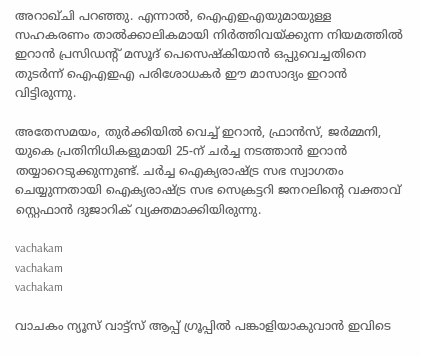അറാഖ്ചി പറഞ്ഞു. എന്നാല്‍, ഐഎഇഎയുമായുള്ള സഹകരണം താല്‍ക്കാലികമായി നിര്‍ത്തിവയ്ക്കുന്ന നിയമത്തില്‍ ഇറാന്‍ പ്രസിഡന്റ് മസൂദ് പെസെഷ്‌കിയാന്‍ ഒപ്പുവെച്ചതിനെ തുടര്‍ന്ന് ഐഎഇഎ പരിശോധകര്‍ ഈ മാസാദ്യം ഇറാന്‍ വിട്ടിരുന്നു.

അതേസമയം, തുര്‍ക്കിയില്‍ വെച്ച് ഇറാന്‍, ഫ്രാന്‍സ്, ജര്‍മ്മനി, യുകെ പ്രതിനിധികളുമായി 25-ന് ചര്‍ച്ച നടത്താന്‍ ഇറാന്‍ തയ്യാറെടുക്കുന്നുണ്ട്. ചര്‍ച്ച ഐക്യരാഷ്ട്ര സഭ സ്വാഗതം ചെയ്യുന്നതായി ഐക്യരാഷ്ട്ര സഭ സെക്രട്ടറി ജനറലിന്റെ വക്താവ് സ്റ്റെഫാന്‍ ദുജാറിക് വ്യക്തമാക്കിയിരുന്നു.

vachakam
vachakam
vachakam

വാചകം ന്യൂസ് വാട്ട്സ് ആപ്പ് ഗ്രൂപ്പിൽ പങ്കാളിയാകുവാൻ ഇവിടെ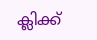ക്ലിക്ക്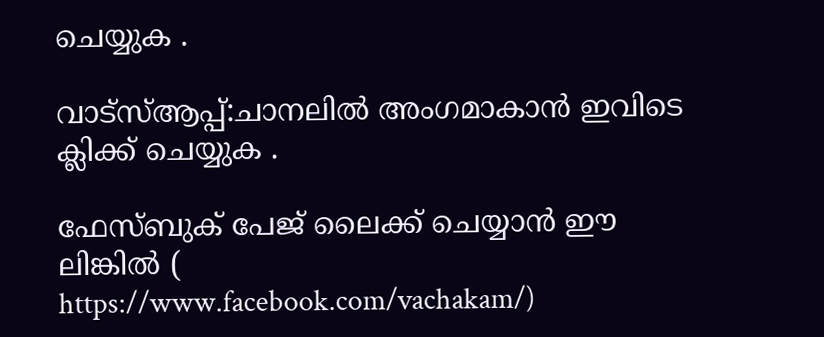ചെയ്യുക .

വാട്സ്ആപ്പ്:ചാനലിൽ അംഗമാകാൻ ഇവിടെ ക്ലിക്ക് ചെയ്യുക .

ഫേസ്ബുക് പേജ് ലൈക്ക് ചെയ്യാൻ ഈ ലിങ്കിൽ (
https://www.facebook.com/vachakam/)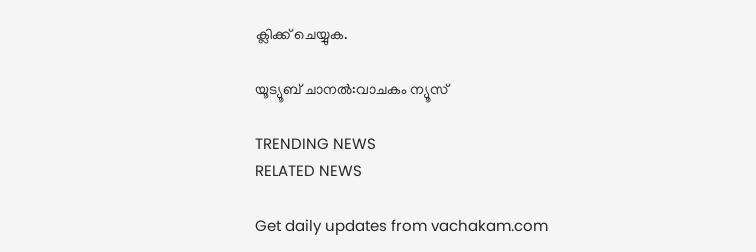ക്ലിക്ക് ചെയ്യുക.

യൂട്യൂബ് ചാനൽ:വാചകം ന്യൂസ്

TRENDING NEWS
RELATED NEWS

Get daily updates from vachakam.com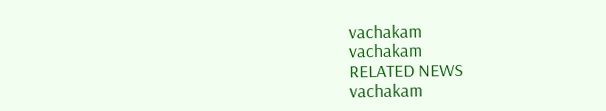vachakam
vachakam
RELATED NEWS
vachakam